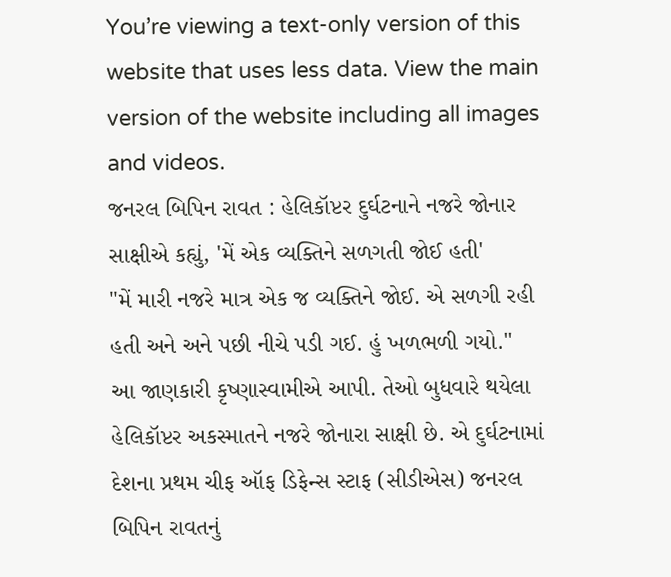You’re viewing a text-only version of this website that uses less data. View the main version of the website including all images and videos.
જનરલ બિપિન રાવત : હેલિકૉપ્ટર દુર્ઘટનાને નજરે જોનાર સાક્ષીએ કહ્યું, 'મેં એક વ્યક્તિને સળગતી જોઈ હતી'
"મેં મારી નજરે માત્ર એક જ વ્યક્તિને જોઈ. એ સળગી રહી હતી અને અને પછી નીચે પડી ગઈ. હું ખળભળી ગયો."
આ જાણકારી કૃષ્ણાસ્વામીએ આપી. તેઓ બુધવારે થયેલા હેલિકૉપ્ટર અકસ્માતને નજરે જોનારા સાક્ષી છે. એ દુર્ઘટનામાં દેશના પ્રથમ ચીફ ઑફ ડિફેન્સ સ્ટાફ (સીડીએસ) જનરલ બિપિન રાવતનું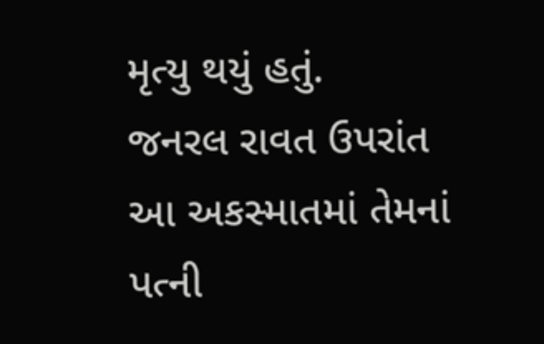મૃત્યુ થયું હતું.
જનરલ રાવત ઉપરાંત આ અકસ્માતમાં તેમનાં પત્ની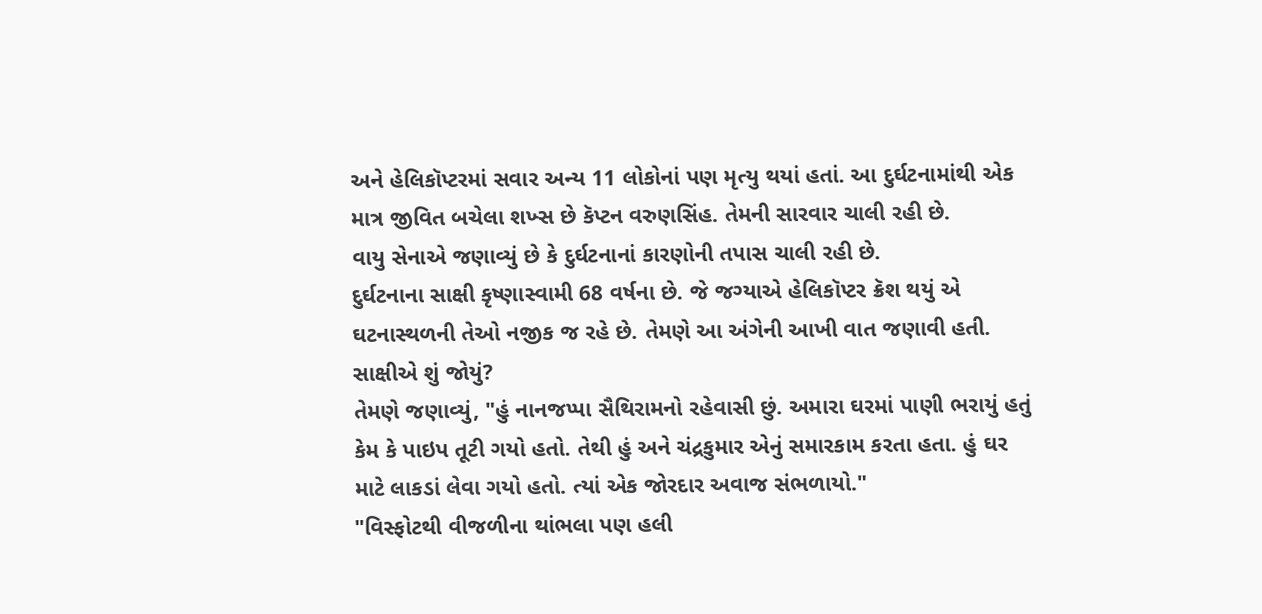અને હેલિકૉપ્ટરમાં સવાર અન્ય 11 લોકોનાં પણ મૃત્યુ થયાં હતાં. આ દુર્ઘટનામાંથી એક માત્ર જીવિત બચેલા શખ્સ છે કૅપ્ટન વરુણસિંહ. તેમની સારવાર ચાલી રહી છે.
વાયુ સેનાએ જણાવ્યું છે કે દુર્ઘટનાનાં કારણોની તપાસ ચાલી રહી છે.
દુર્ઘટનાના સાક્ષી કૃષ્ણાસ્વામી 68 વર્ષના છે. જે જગ્યાએ હેલિકૉપ્ટર ક્રૅશ થયું એ ઘટનાસ્થળની તેઓ નજીક જ રહે છે. તેમણે આ અંગેની આખી વાત જણાવી હતી.
સાક્ષીએ શું જોયું?
તેમણે જણાવ્યું, "હું નાનજપ્પા સૈથિરામનો રહેવાસી છું. અમારા ઘરમાં પાણી ભરાયું હતું કેમ કે પાઇપ તૂટી ગયો હતો. તેથી હું અને ચંદ્રકુમાર એનું સમારકામ કરતા હતા. હું ઘર માટે લાકડાં લેવા ગયો હતો. ત્યાં એક જોરદાર અવાજ સંભળાયો."
"વિસ્ફોટથી વીજળીના થાંભલા પણ હલી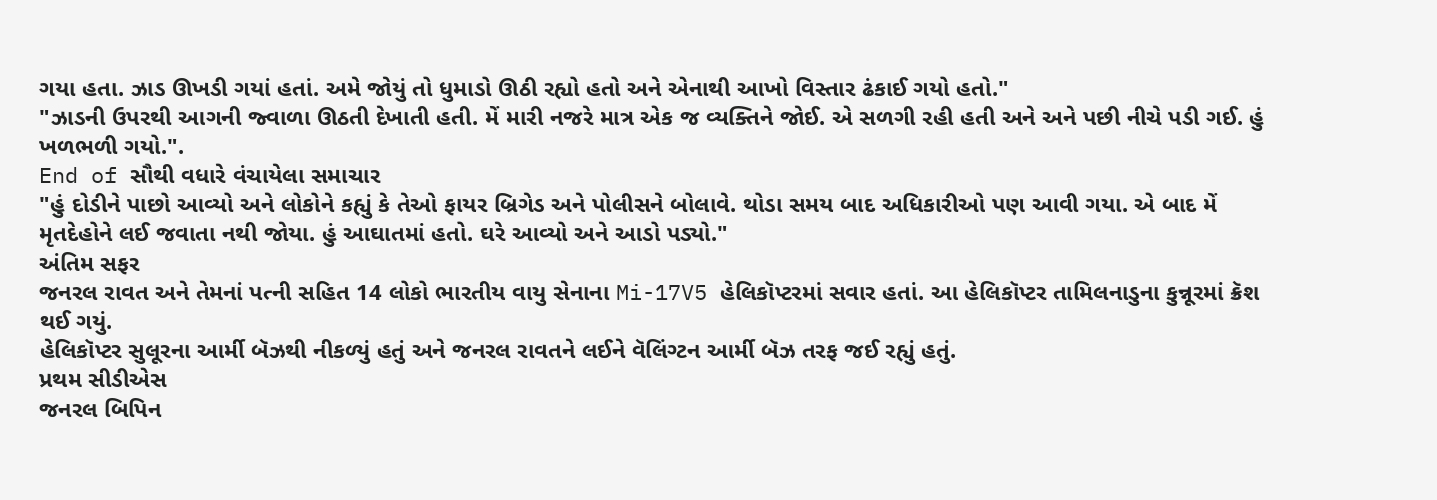ગયા હતા. ઝાડ ઊખડી ગયાં હતાં. અમે જોયું તો ધુમાડો ઊઠી રહ્યો હતો અને એનાથી આખો વિસ્તાર ઢંકાઈ ગયો હતો."
"ઝાડની ઉપરથી આગની જ્વાળા ઊઠતી દેખાતી હતી. મેં મારી નજરે માત્ર એક જ વ્યક્તિને જોઈ. એ સળગી રહી હતી અને અને પછી નીચે પડી ગઈ. હું ખળભળી ગયો.".
End of સૌથી વધારે વંચાયેલા સમાચાર
"હું દોડીને પાછો આવ્યો અને લોકોને કહ્યું કે તેઓ ફાયર બ્રિગેડ અને પોલીસને બોલાવે. થોડા સમય બાદ અધિકારીઓ પણ આવી ગયા. એ બાદ મેં મૃતદેહોને લઈ જવાતા નથી જોયા. હું આઘાતમાં હતો. ઘરે આવ્યો અને આડો પડ્યો."
અંતિમ સફર
જનરલ રાવત અને તેમનાં પત્ની સહિત 14 લોકો ભારતીય વાયુ સેનાના Mi-17V5 હેલિકૉપ્ટરમાં સવાર હતાં. આ હેલિકૉપ્ટર તામિલનાડુના કુન્નૂરમાં ક્રૅશ થઈ ગયું.
હેલિકૉપ્ટર સુલૂરના આર્મી બૅઝથી નીકળ્યું હતું અને જનરલ રાવતને લઈને વૅલિંગ્ટન આર્મી બૅઝ તરફ જઈ રહ્યું હતું.
પ્રથમ સીડીએસ
જનરલ બિપિન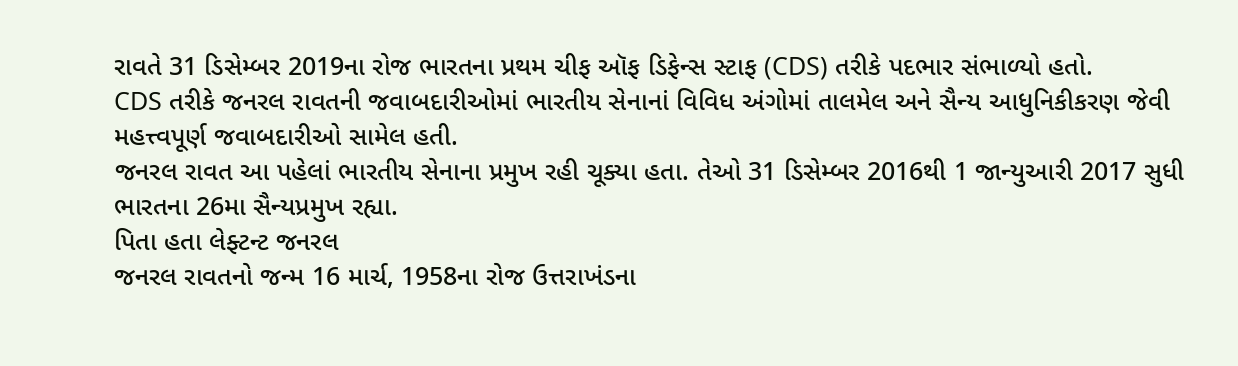રાવતે 31 ડિસેમ્બર 2019ના રોજ ભારતના પ્રથમ ચીફ ઑફ ડિફેન્સ સ્ટાફ (CDS) તરીકે પદભાર સંભાળ્યો હતો.
CDS તરીકે જનરલ રાવતની જવાબદારીઓમાં ભારતીય સેનાનાં વિવિધ અંગોમાં તાલમેલ અને સૈન્ય આધુનિકીકરણ જેવી મહત્ત્વપૂર્ણ જવાબદારીઓ સામેલ હતી.
જનરલ રાવત આ પહેલાં ભારતીય સેનાના પ્રમુખ રહી ચૂક્યા હતા. તેઓ 31 ડિસેમ્બર 2016થી 1 જાન્યુઆરી 2017 સુધી ભારતના 26મા સૈન્યપ્રમુખ રહ્યા.
પિતા હતા લેફ્ટન્ટ જનરલ
જનરલ રાવતનો જન્મ 16 માર્ચ, 1958ના રોજ ઉત્તરાખંડના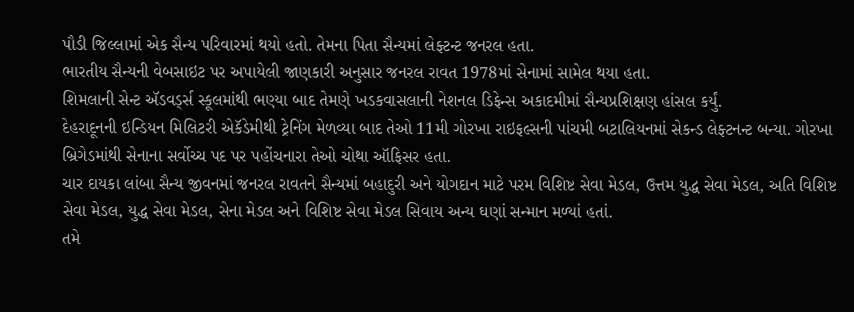પૌડી જિલ્લામાં એક સૈન્ય પરિવારમાં થયો હતો. તેમના પિતા સૈન્યમાં લેફ્ટન્ટ જનરલ હતા.
ભારતીય સૈન્યની વેબસાઇટ પર અપાયેલી જાણકારી અનુસાર જનરલ રાવત 1978માં સેનામાં સામેલ થયા હતા.
શિમલાની સેન્ટ ઍડવર્ડ્સ સ્કૂલમાંથી ભણ્યા બાદ તેમણે ખડકવાસલાની નેશનલ ડિફેન્સ અકાદમીમાં સૈન્યપ્રશિક્ષણ હાંસલ કર્યું.
દેહરાદૂનની ઇન્ડિયન મિલિટરી એકૅડેમીથી ટ્રેનિંગ મેળવ્યા બાદ તેઓ 11મી ગોરખા રાઇફલ્સની પાંચમી બટાલિયનમાં સેકન્ડ લેફ્ટનન્ટ બન્યા. ગોરખા બ્રિગેડમાંથી સેનાના સર્વોચ્ચ પદ પર પહોંચનારા તેઓ ચોથા ઑફિસર હતા.
ચાર દાયકા લાંબા સૈન્ય જીવનમાં જનરલ રાવતને સૈન્યમાં બહાદુરી અને યોગદાન માટે પરમ વિશિષ્ટ સેવા મેડલ, ઉત્તમ યુદ્ધ સેવા મેડલ, અતિ વિશિષ્ટ સેવા મેડલ, યુદ્ધ સેવા મેડલ, સેના મેડલ અને વિશિષ્ટ સેવા મેડલ સિવાય અન્ય ઘણાં સન્માન મળ્યાં હતાં.
તમે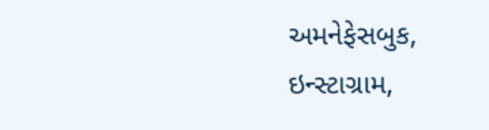અમનેફેસબુક, ઇન્સ્ટાગ્રામ,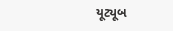યૂટ્યૂબ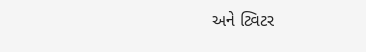અને ટ્વિટર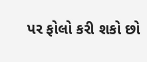પર ફોલો કરી શકો છો